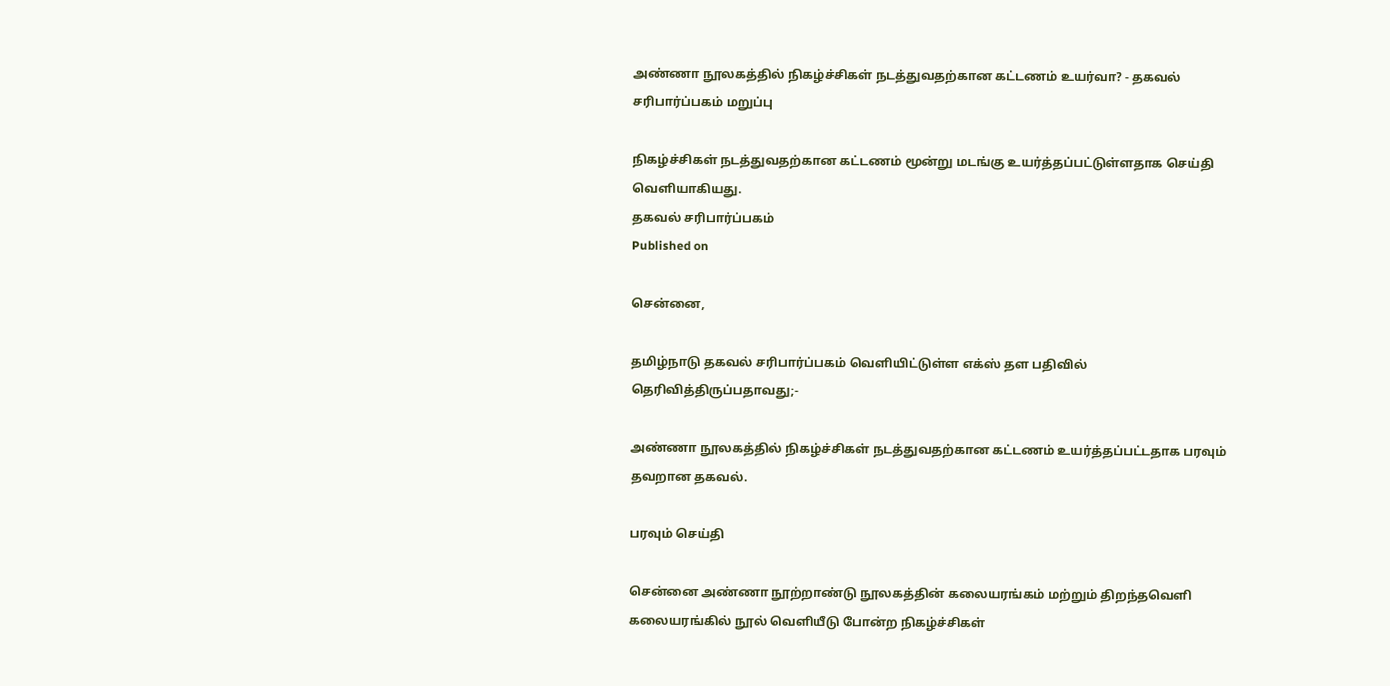அண்ணா நூலகத்தில் நிகழ்ச்சிகள் நடத்துவதற்கான கட்டணம் உயர்வா? - தகவல் சரிபார்ப்பகம் மறுப்பு

நிகழ்ச்சிகள் நடத்துவதற்கான கட்டணம் மூன்று மடங்கு உயர்த்தப்பட்டுள்ளதாக செய்தி வெளியாகியது.
தகவல் சரிபார்ப்பகம்
Published on

சென்னை,

தமிழ்நாடு தகவல் சரிபார்ப்பகம் வெளியிட்டுள்ள எக்ஸ் தள பதிவில் தெரிவித்திருப்பதாவது;-

அண்ணா நூலகத்தில் நிகழ்ச்சிகள் நடத்துவதற்கான கட்டணம் உயர்த்தப்பட்டதாக பரவும் தவறான தகவல்.

பரவும் செய்தி

சென்னை அண்ணா நூற்றாண்டு நூலகத்தின் கலையரங்கம் மற்றும் திறந்தவெளி கலையரங்கில் நூல் வெளியீடு போன்ற நிகழ்ச்சிகள்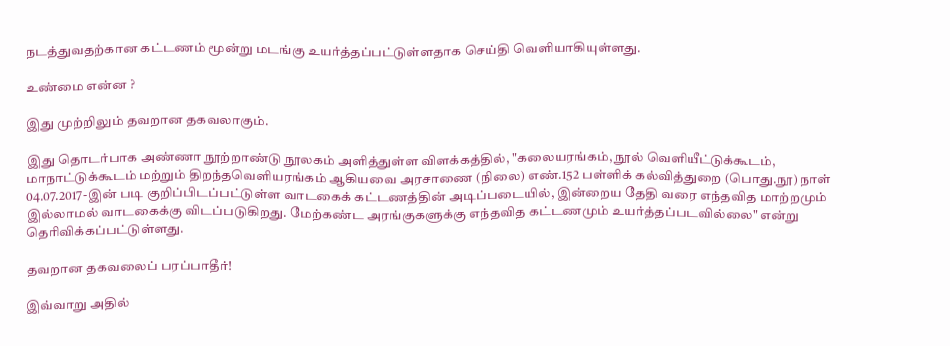நடத்துவதற்கான கட்டணம் மூன்று மடங்கு உயர்த்தப்பட்டுள்ளதாக செய்தி வெளியாகியுள்ளது.

உண்மை என்ன ?

இது முற்றிலும் தவறான தகவலாகும்.

இது தொடர்பாக அண்ணா நூற்றாண்டு நூலகம் அளித்துள்ள விளக்கத்தில், "கலையரங்கம், நூல் வெளியீட்டுக்கூடம், மாநாட்டுக்கூடம் மற்றும் திறந்தவெளியரங்கம் ஆகியவை அரசாணை (நிலை) எண்.152 பள்ளிக் கல்வித்துறை (பொது.நூ) நாள் 04.07.2017-இன் படி குறிப்பிடப்பட்டுள்ள வாடகைக் கட்டணத்தின் அடிப்படையில், இன்றைய தேதி வரை எந்தவித மாற்றமும் இல்லாமல் வாடகைக்கு விடப்படுகிறது. மேற்கண்ட அரங்குகளுக்கு எந்தவித கட்டணமும் உயர்த்தப்படவில்லை" என்று தெரிவிக்கப்பட்டுள்ளது.

தவறான தகவலைப் பரப்பாதீர்!

இவ்வாறு அதில்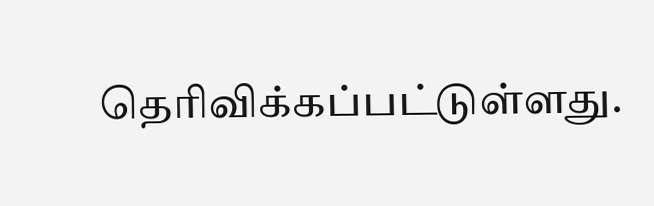தெரிவிக்கப்பட்டுள்ளது.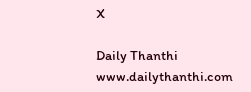X

Daily Thanthi
www.dailythanthi.com